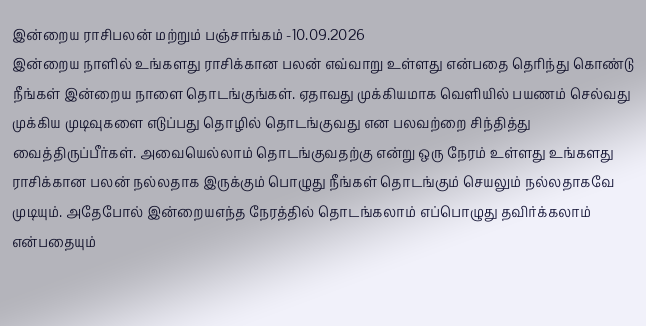இன்றைய ராசிபலன் மற்றும் பஞ்சாங்கம் -10.09.2026
இன்றைய நாளில் உங்களது ராசிக்கான பலன் எவ்வாறு உள்ளது என்பதை தெரிந்து கொண்டு நீங்கள் இன்றைய நாளை தொடங்குங்கள். ஏதாவது முக்கியமாக வெளியில் பயணம் செல்வது முக்கிய முடிவுகளை எடுப்பது தொழில் தொடங்குவது என பலவற்றை சிந்தித்து வைத்திருப்பீர்கள். அவையெல்லாம் தொடங்குவதற்கு என்று ஒரு நேரம் உள்ளது உங்களது ராசிக்கான பலன் நல்லதாக இருக்கும் பொழுது நீங்கள் தொடங்கும் செயலும் நல்லதாகவே முடியும். அதேபோல் இன்றையஎந்த நேரத்தில் தொடங்கலாம் எப்பொழுது தவிர்க்கலாம் என்பதையும்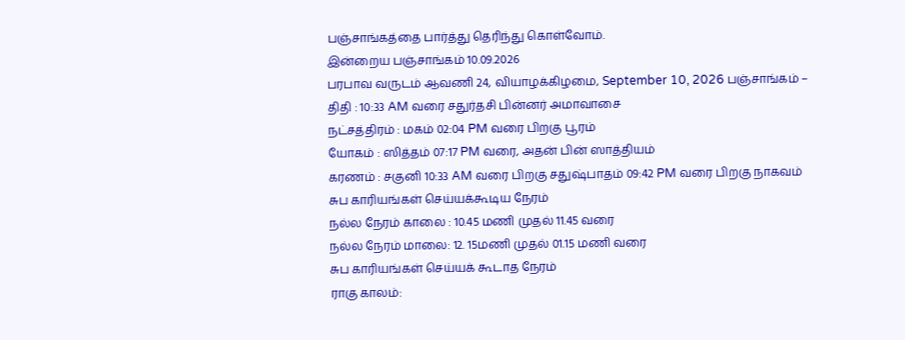பஞ்சாங்கத்தை பார்த்து தெரிந்து கொள்வோம்.
இன்றைய பஞ்சாங்கம் 10.09.2026
பரபாவ வருடம் ஆவணி 24, வியாழக்கிழமை, September 10, 2026 பஞ்சாங்கம் –
திதி : 10:33 AM வரை சதுர்தசி பின்னர் அமாவாசை
நட்சத்திரம் : மகம் 02:04 PM வரை பிறகு பூரம்
யோகம் : ஸித்தம் 07:17 PM வரை, அதன் பின் ஸாத்தியம்
கரணம் : சகுனி 10:33 AM வரை பிறகு சதுஷ்பாதம் 09:42 PM வரை பிறகு நாகவம்
சுப காரியங்கள் செய்யக்கூடிய நேரம்
நல்ல நேரம் காலை : 10.45 மணி முதல் 11.45 வரை
நல்ல நேரம் மாலை: 12. 15மணி முதல் 01.15 மணி வரை
சுப காரியங்கள் செய்யக் கூடாத நேரம்
ராகு காலம்: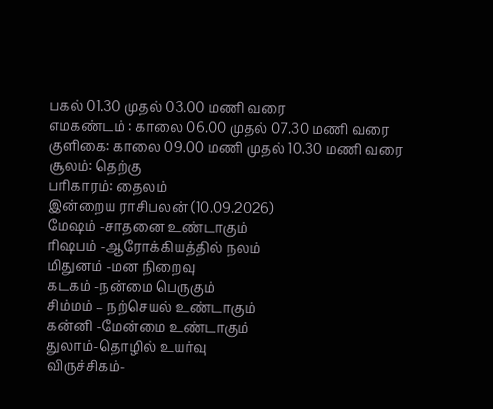பகல் 01.30 முதல் 03.00 மணி வரை
எமகண்டம் : காலை 06.00 முதல் 07.30 மணி வரை
குளிகை: காலை 09.00 மணி முதல் 10.30 மணி வரை
சூலம்: தெற்கு
பரிகாரம்: தைலம்
இன்றைய ராசிபலன் (10.09.2026)
மேஷம் -சாதனை உண்டாகும்
ரிஷபம் -ஆரோக்கியத்தில் நலம்
மிதுனம் -மன நிறைவு
கடகம் -நன்மை பெருகும்
சிம்மம் – நற்செயல் உண்டாகும்
கன்னி -மேன்மை உண்டாகும்
துலாம்-தொழில் உயர்வு
விருச்சிகம்-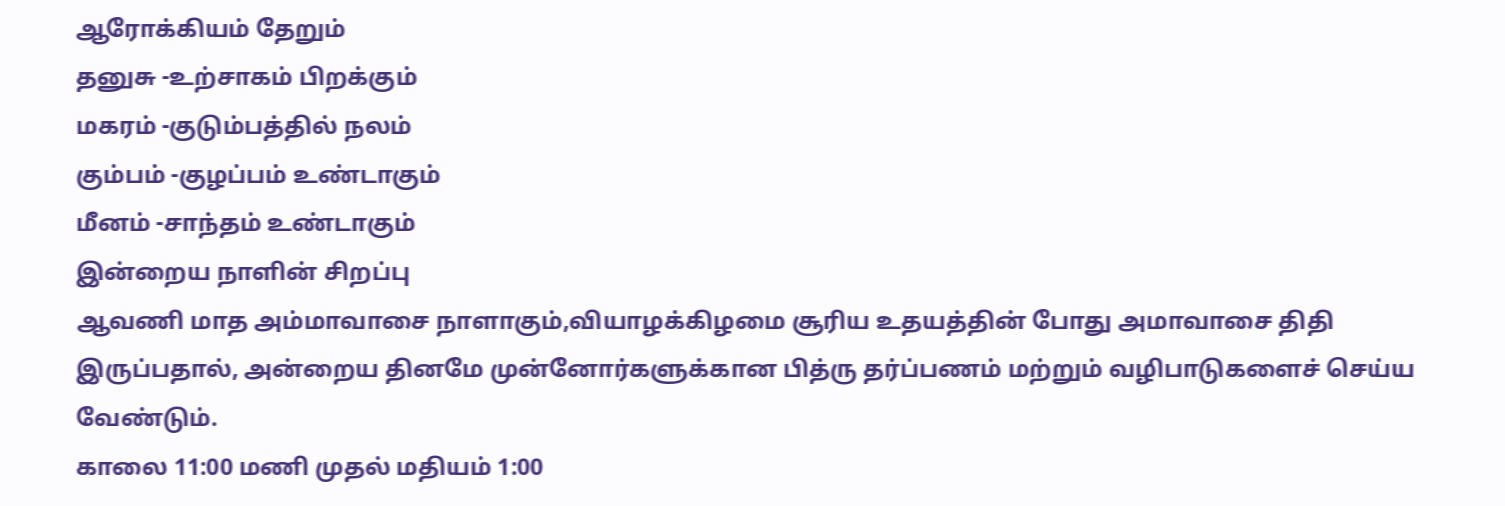ஆரோக்கியம் தேறும்
தனுசு -உற்சாகம் பிறக்கும்
மகரம் -குடும்பத்தில் நலம்
கும்பம் -குழப்பம் உண்டாகும்
மீனம் -சாந்தம் உண்டாகும்
இன்றைய நாளின் சிறப்பு
ஆவணி மாத அம்மாவாசை நாளாகும்,வியாழக்கிழமை சூரிய உதயத்தின் போது அமாவாசை திதி இருப்பதால், அன்றைய தினமே முன்னோர்களுக்கான பித்ரு தர்ப்பணம் மற்றும் வழிபாடுகளைச் செய்ய வேண்டும்.
காலை 11:00 மணி முதல் மதியம் 1:00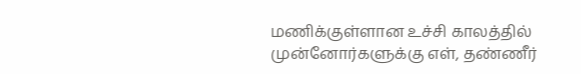மணிக்குள்ளான உச்சி காலத்தில் முன்னோர்களுக்கு எள், தண்ணீர்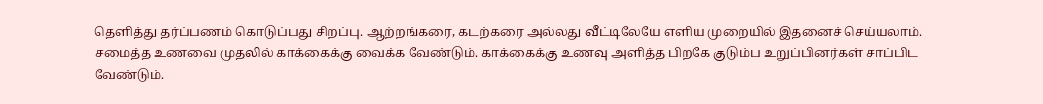தெளித்து தர்ப்பணம் கொடுப்பது சிறப்பு. ஆற்றங்கரை, கடற்கரை அல்லது வீட்டிலேயே எளிய முறையில் இதனைச் செய்யலாம்.
சமைத்த உணவை முதலில் காக்கைக்கு வைக்க வேண்டும். காக்கைக்கு உணவு அளித்த பிறகே குடும்ப உறுப்பினர்கள் சாப்பிட வேண்டும்.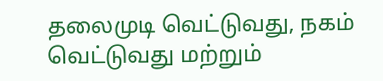தலைமுடி வெட்டுவது, நகம் வெட்டுவது மற்றும்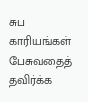சுப காரியங்கள் பேசுவதைத் தவிர்க்க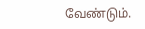வேண்டும்.